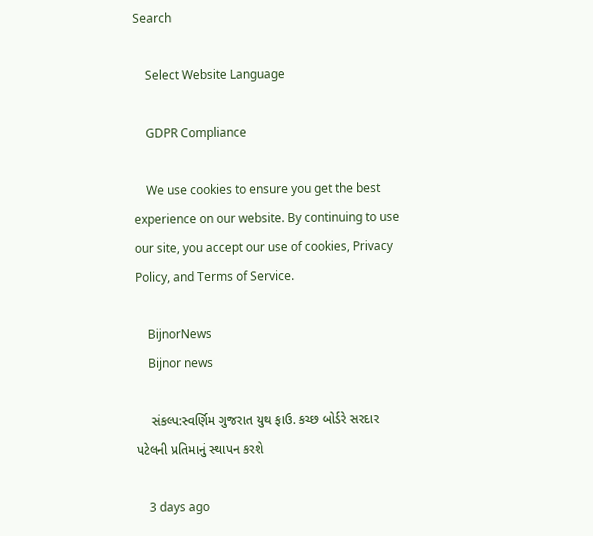Search

    Select Website Language

    GDPR Compliance

    We use cookies to ensure you get the best experience on our website. By continuing to use our site, you accept our use of cookies, Privacy Policy, and Terms of Service.

    BijnorNews
    Bijnor news

    સંકલ્પ:સ્વર્ણિમ ગુજરાત યુથ ફાઉ. કચ્છ બોર્ડરે સરદાર પટેલની પ્રતિમાનું સ્થાપન કરશે

    3 days ago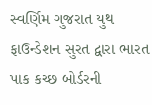સ્વર્ણિમ ગુજરાત યુથ ફાઉન્ડેશન સુરત દ્વારા ભારત પાક કચ્છ બોર્ડરની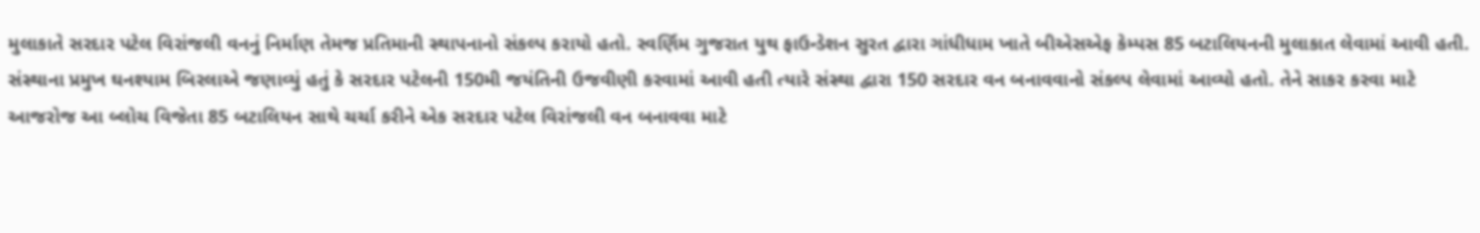મુલાકાતે સરદાર પટેલ વિરાંજલી વનનું નિર્માણ તેમજ પ્રતિમાની સ્થાપનાનો સંકલ્પ કરાયો હતો. સ્વર્ણિમ ગુજરાત યુથ ફાઉન્ડેશન સુરત દ્વારા ગાંધીધામ ખાતે બીએસએફ કેમ્પસ 85 બટાલિયનની મુલાકાત લેવામાં આવી હતી. સંસ્થાના પ્રમુખ ઘનશ્યામ બિરલાએ જણાવ્યું હતું કે સરદાર પટેલની 150મી જયંતિની ઉજવીણી કરવામાં આવી હતી ત્યારે સંસ્થા દ્વારા 150 સરદાર વન બનાવવાનો સંકલ્પ લેવામાં આવ્યો હતો. તેને સાકર કરવા માટે આજરોજ આ બ્લોચ વિજેતા 85 બટાલિયન સાથે ચર્ચા કરીને એક સરદાર પટેલ વિરાંજલી વન બનાવવા માટે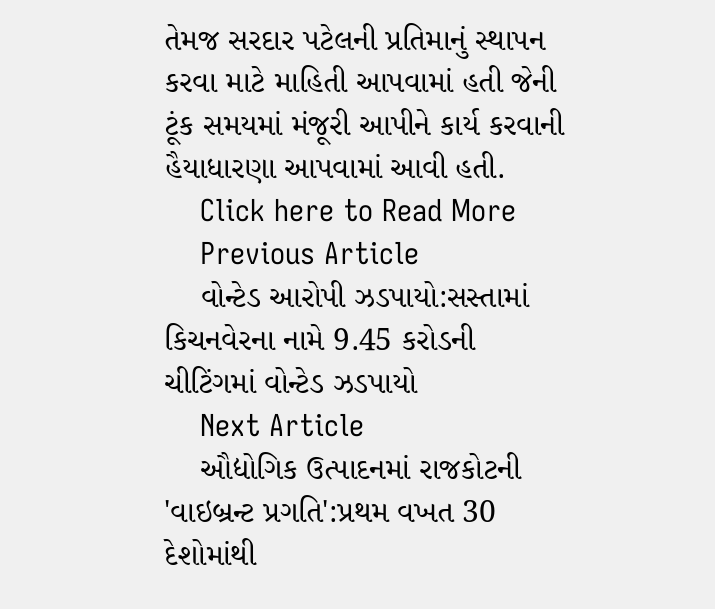તેમજ સરદાર પટેલની પ્રતિમાનું સ્થાપન કરવા માટે માહિતી આપવામાં હતી જેની ટૂંક સમયમાં મંજૂરી આપીને કાર્ય કરવાની હૈયાધારણા આપવામાં આવી હતી.
    Click here to Read More
    Previous Article
    વોન્ટેડ આરોપી ઝડપાયો:સસ્તામાં કિચનવેરના નામે 9.45 કરોડની ચીટિંગમાં વોન્ટેડ ઝડપાયો
    Next Article
    ઔદ્યોગિક ઉત્પાદનમાં રાજકોટની 'વાઇબ્રન્ટ પ્રગતિ':પ્રથમ વખત 30 દેશોમાંથી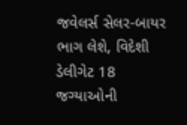જવેલર્સ સેલર-બાયર ભાગ લેશે, વિદેશી ડેલીગેટ 18 જગ્યાઓની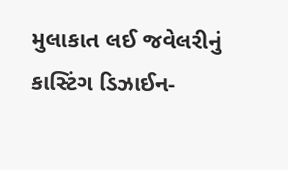મુલાકાત લઈ જવેલરીનું કાસ્ટિંગ ડિઝાઈન-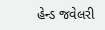હેન્ડ જવેલરી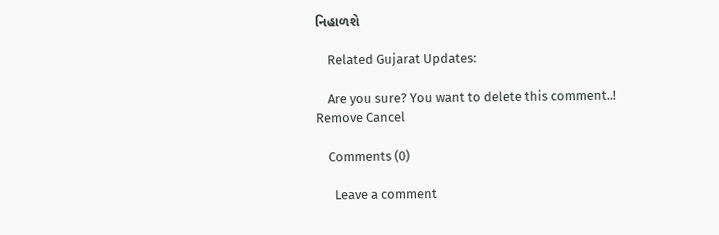નિહાળશે

    Related Gujarat Updates:

    Are you sure? You want to delete this comment..! Remove Cancel

    Comments (0)

      Leave a comment